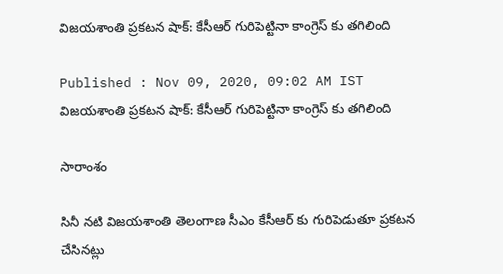విజయశాంతి ప్రకటన షాక్: కేసీఆర్ గురిపెట్టినా కాంగ్రెస్ కు తగిలింది

Published : Nov 09, 2020, 09:02 AM IST
విజయశాంతి ప్రకటన షాక్: కేసీఆర్ గురిపెట్టినా కాంగ్రెస్ కు తగిలింది

సారాంశం

సినీ నటి విజయశాంతి తెలంగాణ సీఎం కేసీఆర్ కు గురిపెడుతూ ప్రకటన చేసినట్లు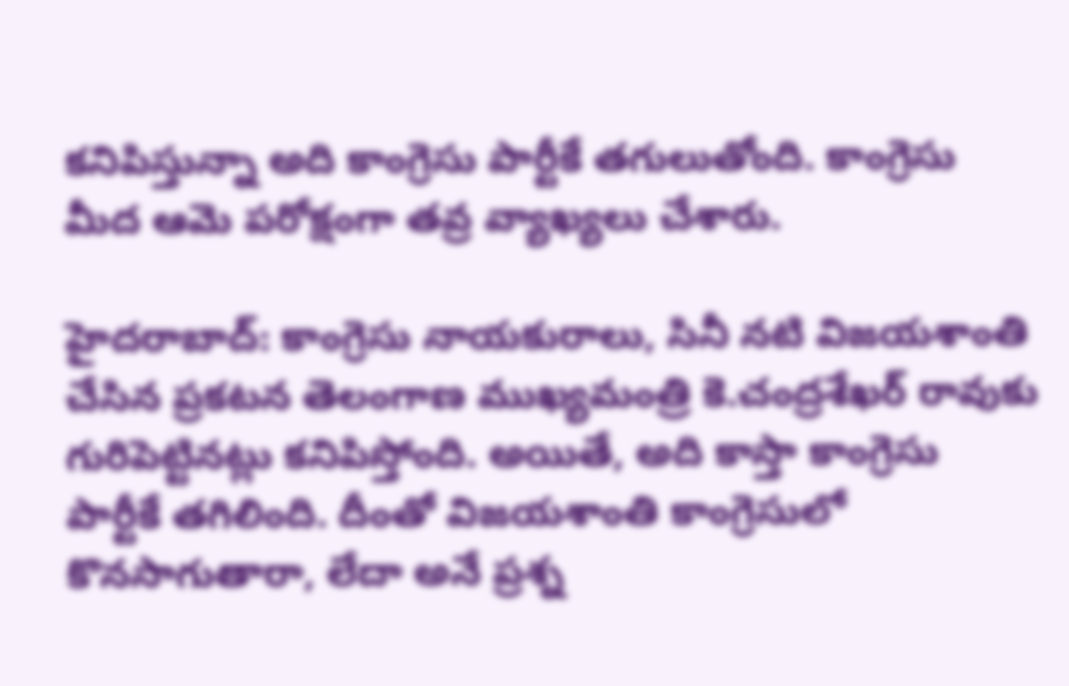కనిపిస్తున్నా అది కాంగ్రెసు పార్టీకే తగులుతోంది. కాంగ్రెసు మీద ఆమె పరోక్షంగా తవ్ర వ్యాఖ్యలు చేశారు.

హైదరాబాద్: కాంగ్రెసు నాయకురాలు, సినీ నటి విజయశాంతి చేసిన ప్రకటన తెలంగాణ ముఖ్యమంత్రి కె.చంద్రశేఖర్ రావుకు గురిపెట్టినట్లు కనిపిస్తోంది. అయితే, అది కాస్తా కాంగ్రెసు పార్టీకే తగిలింది. దీంతో విజయశాంతి కాంగ్రెసులో కొనసాగుతారా, లేదా అనే ప్రశ్న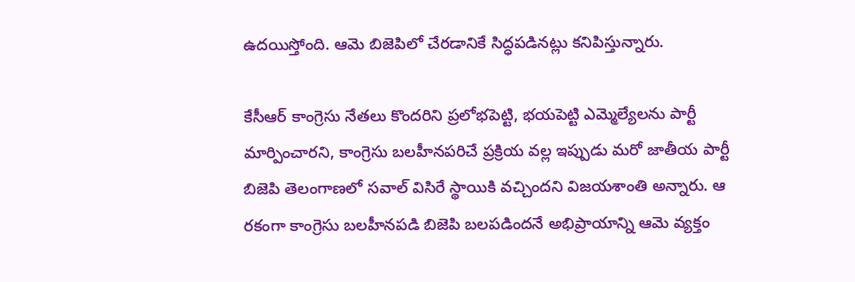ఉదయిస్తోంది. ఆమె బిజెపిలో చేరడానికే సిద్ధపడినట్లు కనిపిస్తున్నారు.

కేసీఆర్ కాంగ్రెసు నేతలు కొందరిని ప్రలోభపెట్టి, భయపెట్టి ఎమ్మెల్యేలను పార్టీ మార్పించారని, కాంగ్రెసు బలహీనపరిచే ప్రక్రియ వల్ల ఇప్పుడు మరో జాతీయ పార్టీ బిజెపి తెలంగాణలో సవాల్ విసిరే స్థాయికి వచ్చిందని విజయశాంతి అన్నారు. ఆ రకంగా కాంగ్రెసు బలహీనపడి బిజెపి బలపడిందనే అభిప్రాయాన్ని ఆమె వ్యక్తం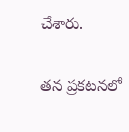చేశారు.

తన ప్రకటనలో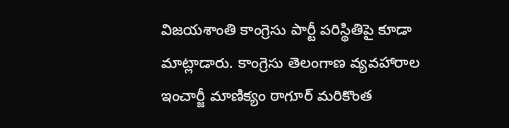విజయశాంతి కాంగ్రెసు పార్టీ పరిస్థితిపై కూడా మాట్లాడారు. కాంగ్రెసు తెలంగాణ వ్యవహారాల ఇంచార్జీ మాణిక్యం ఠాగూర్ మరికొంత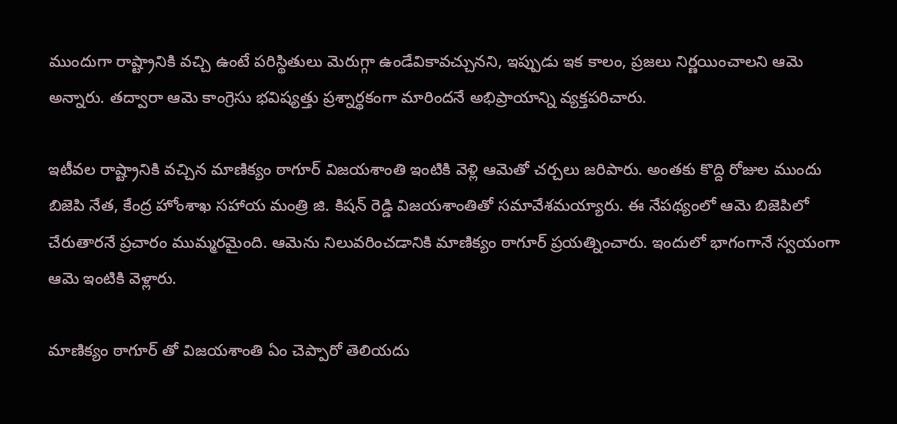ముందుగా రాష్ట్రానికి వచ్చి ఉంటే పరిస్థితులు మెరుగ్గా ఉండేవికావచ్చునని, ఇప్పుడు ఇక కాలం, ప్రజలు నిర్ణయించాలని ఆమె అన్నారు. తద్వారా ఆమె కాంగ్రెసు భవిష్యత్తు ప్రశ్నార్థకంగా మారిందనే అభిప్రాయాన్ని వ్యక్తపరిచారు.

ఇటీవల రాష్ట్రానికి వచ్చిన మాణిక్యం ఠాగూర్ విజయశాంతి ఇంటికి వెళ్లి ఆమెతో చర్చలు జరిపారు. అంతకు కొద్ది రోజుల ముందు బిజెపి నేత, కేంద్ర హోంశాఖ సహాయ మంత్రి జి. కిషన్ రెడ్డి విజయశాంతితో సమావేశమయ్యారు. ఈ నేపథ్యంలో ఆమె బిజెపిలో చేరుతారనే ప్రచారం ముమ్మరమైంది. ఆమెను నిలువరించడానికి మాణిక్యం ఠాగూర్ ప్రయత్నించారు. ఇందులో భాగంగానే స్వయంగా ఆమె ఇంటికి వెళ్లారు.

మాణిక్యం ఠాగూర్ తో విజయశాంతి ఏం చెప్పారో తెలియదు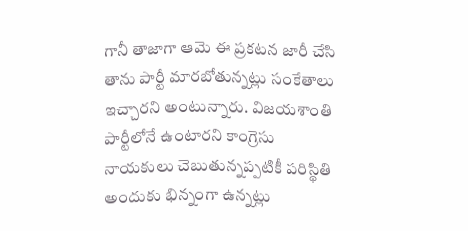గానీ తాజాగా ఆమె ఈ ప్రకటన జారీ చేసి తాను పార్టీ మారబోతున్నట్లు సంకేతాలు ఇచ్చారని అంటున్నారు. విజయశాంతి పార్టీలోనే ఉంటారని కాంగ్రెసు నాయకులు చెబుతున్నప్పటికీ పరిస్థితి అందుకు భిన్నంగా ఉన్నట్లు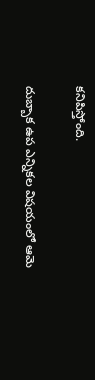కనిపిస్తోంది.

దుబ్బాక ఉప ఎన్నికల విషయంలో ఆమె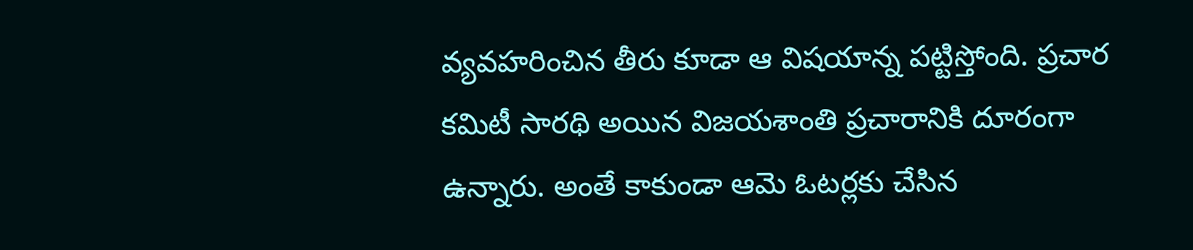వ్యవహరించిన తీరు కూడా ఆ విషయాన్న పట్టిస్తోంది. ప్రచార కమిటీ సారథి అయిన విజయశాంతి ప్రచారానికి దూరంగా ఉన్నారు. అంతే కాకుండా ఆమె ఓటర్లకు చేసిన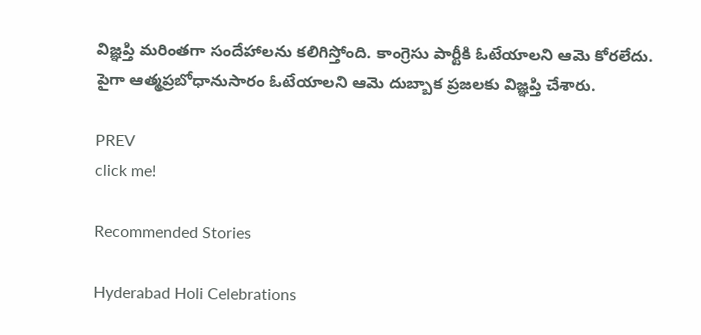విజ్ఞప్తి మరింతగా సందేహాలను కలిగిస్తోంది. కాంగ్రెసు పార్టీకి ఓటేయాలని ఆమె కోరలేదు. పైగా ఆత్మప్రబోధానుసారం ఓటేయాలని ఆమె దుబ్బాక ప్రజలకు విజ్ఞప్తి చేశారు.

PREV
click me!

Recommended Stories

Hyderabad Holi Celebrations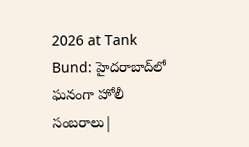2026 at Tank Bund: హైదరాబాద్‌లో ఘనంగా హోలీ సంబరాలు|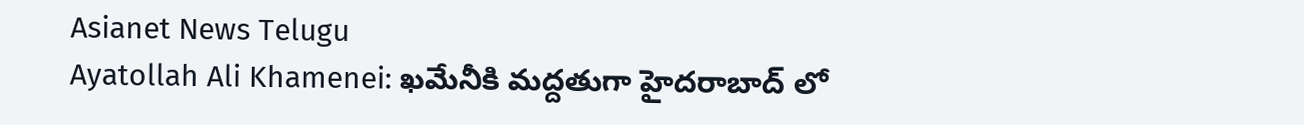Asianet News Telugu
Ayatollah Ali Khamenei: ఖమేనీకి మద్దతుగా హైదరాబాద్ లో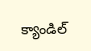క్యాండిల్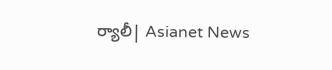ర్యాలీ| Asianet News